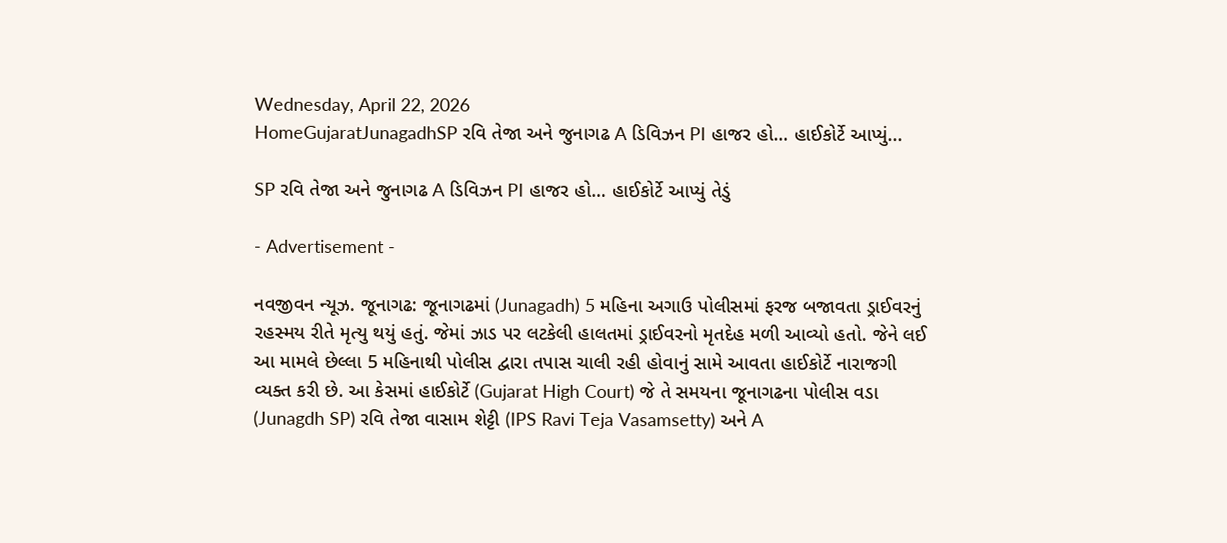Wednesday, April 22, 2026
HomeGujaratJunagadhSP રવિ તેજા અને જુનાગઢ A ડિવિઝન PI હાજર હો… હાઈકોર્ટે આપ્યું...

SP રવિ તેજા અને જુનાગઢ A ડિવિઝન PI હાજર હો… હાઈકોર્ટે આપ્યું તેડું

- Advertisement -

નવજીવન ન્યૂઝ. જૂનાગઢ: જૂનાગઢમાં (Junagadh) 5 મહિના અગાઉ પોલીસમાં ફરજ બજાવતા ડ્રાઈવરનું રહસ્મય રીતે મૃત્યુ થયું હતું. જેમાં ઝાડ પર લટકેલી હાલતમાં ડ્રાઈવરનો મૃતદેહ મળી આવ્યો હતો. જેને લઈ આ મામલે છેલ્લા 5 મહિનાથી પોલીસ દ્વારા તપાસ ચાલી રહી હોવાનું સામે આવતા હાઈકોર્ટે નારાજગી વ્યક્ત કરી છે. આ કેસમાં હાઈકોર્ટે (Gujarat High Court) જે તે સમયના જૂનાગઢના પોલીસ વડા (Junagdh SP) રવિ તેજા વાસામ શેટ્ટી (IPS Ravi Teja Vasamsetty) અને A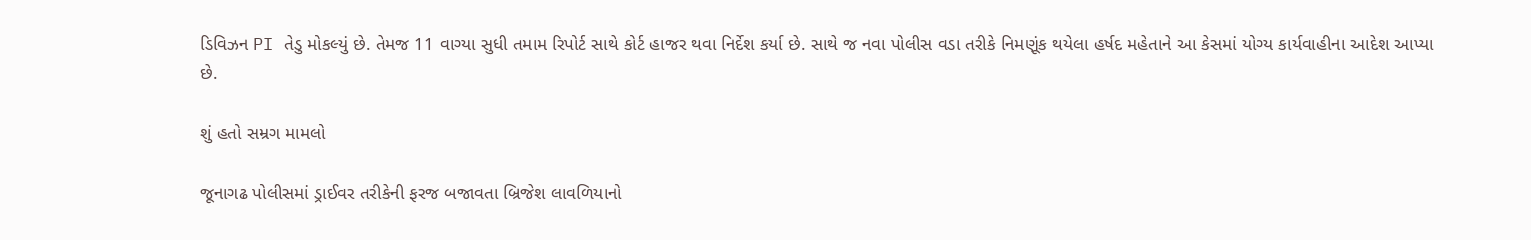ડિવિઝન PI તેડુ મોકલ્યું છે. તેમજ 11 વાગ્યા સુધી તમામ રિપોર્ટ સાથે કોર્ટ હાજર થવા નિર્દેશ કર્યા છે. સાથે જ નવા પોલીસ વડા તરીકે નિમણૂંક થયેલા હર્ષદ મહેતાને આ કેસમાં યોગ્ય કાર્યવાહીના આદેશ આપ્યા છે.

શું હતો સમ્રગ મામલો

જૂનાગઢ પોલીસમાં ડ્રાઈવર તરીકેની ફરજ બજાવતા બ્રિજેશ લાવળિયાનો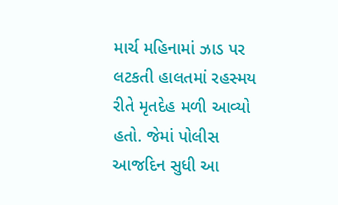માર્ચ મહિનામાં ઝાડ પર લટકતી હાલતમાં રહસ્મય રીતે મૃતદેહ મળી આવ્યો હતો. જેમાં પોલીસ આજદિન સુધી આ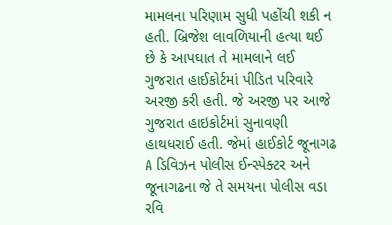મામલના પરિણામ સુધી પહોંચી શકી ન હતી. બ્રિજેશ લાવળિયાની હત્યા થઈ છે કે આપઘાત તે મામલાને લઈ ગુજરાત હાઈકોર્ટમાં પીડિત પરિવારે અરજી કરી હતી. જે અરજી પર આજે ગુજરાત હાઇકોર્ટમાં સુનાવણી હાથધરાઈ હતી. જેમાં હાઈકોર્ટ જૂનાગઢ A ડિવિઝન પોલીસ ઈન્સ્પેક્ટર અને જૂનાગઢના જે તે સમયના પોલીસ વડા રવિ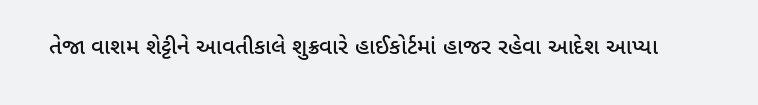તેજા વાશમ શેટ્ટીને આવતીકાલે શુક્રવારે હાઈકોર્ટમાં હાજર રહેવા આદેશ આપ્યા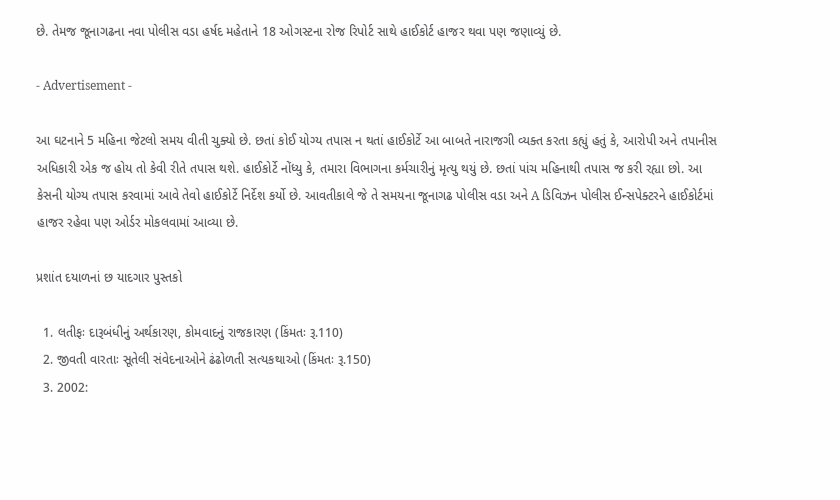છે. તેમજ જૂનાગઢના નવા પોલીસ વડા હર્ષદ મહેતાને 18 ઓગસ્ટના રોજ રિપોર્ટ સાથે હાઈકોર્ટ હાજર થવા પણ જણાવ્યું છે.

- Advertisement -

આ ઘટનાને 5 મહિના જેટલો સમય વીતી ચુક્યો છે. છતાં કોઈ યોગ્ય તપાસ ન થતાં હાઈકોર્ટે આ બાબતે નારાજગી વ્યક્ત કરતા કહ્યું હતું કે, આરોપી અને તપાનીસ અધિકારી એક જ હોય તો કેવી રીતે તપાસ થશે. હાઈકોર્ટે નોંધ્યુ કે, તમારા વિભાગના કર્મચારીનું મૃત્યુ થયું છે. છતાં પાંચ મહિનાથી તપાસ જ કરી રહ્યા છો. આ કેસની યોગ્ય તપાસ કરવામાં આવે તેવો હાઈકોર્ટે નિર્દેશ કર્યો છે. આવતીકાલે જે તે સમયના જૂનાગઢ પોલીસ વડા અને A ડિવિઝન પોલીસ ઈન્સપેક્ટરને હાઈકોર્ટમાં હાજર રહેવા પણ ઓર્ડર મોકલવામાં આવ્યા છે.

પ્રશાંત દયાળનાં છ યાદગાર પુસ્તકો

  1. લતીફઃ દારૂબંધીનું અર્થકારણ, કોમવાદનું રાજકારણ (કિંમતઃ રૂ.110)
  2. જીવતી વારતાઃ સૂતેલી સંવેદનાઓને ઢંઢોળતી સત્યકથાઓ (કિંમતઃ રૂ.150)
  3. 2002: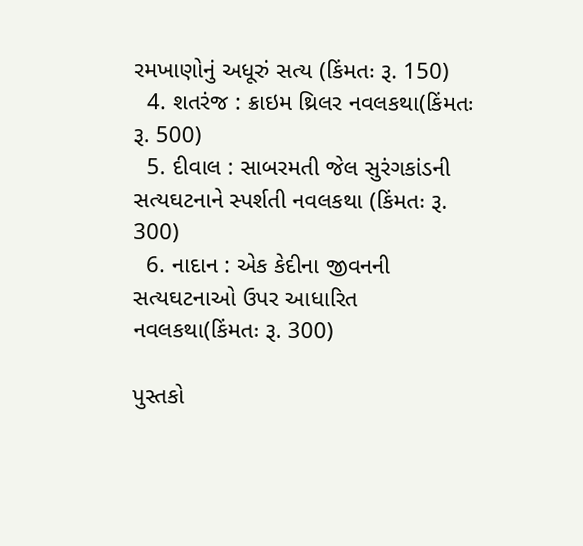રમખાણોનું અધૂરું સત્ય (કિંમતઃ રૂ. 150)
  4. શતરંજ : ક્રાઇમ થ્રિલર નવલકથા(કિંમતઃ રૂ. 500)
  5. દીવાલ : સાબરમતી જેલ સુરંગકાંડની સત્યઘટનાને સ્પર્શતી નવલકથા (કિંમતઃ રૂ. 300)
  6. નાદાન : એક કેદીના જીવનની સત્યઘટનાઓ ઉપર આધારિત નવલકથા(કિંમતઃ રૂ. 300)

પુસ્તકો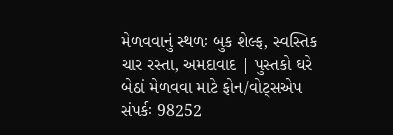મેળવવાનું સ્થળઃ બુક શેલ્ફ, સ્વસ્તિક ચાર રસ્તા, અમદાવાદ | પુસ્તકો ઘરે બેઠાં મેળવવા માટે ફોન/વોટ્સએપ સંપર્કઃ 98252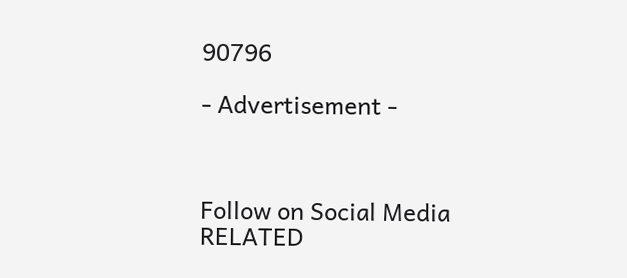90796

- Advertisement -



Follow on Social Media
RELATED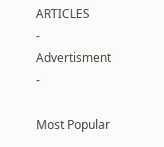ARTICLES
- Advertisment -

Most Popular